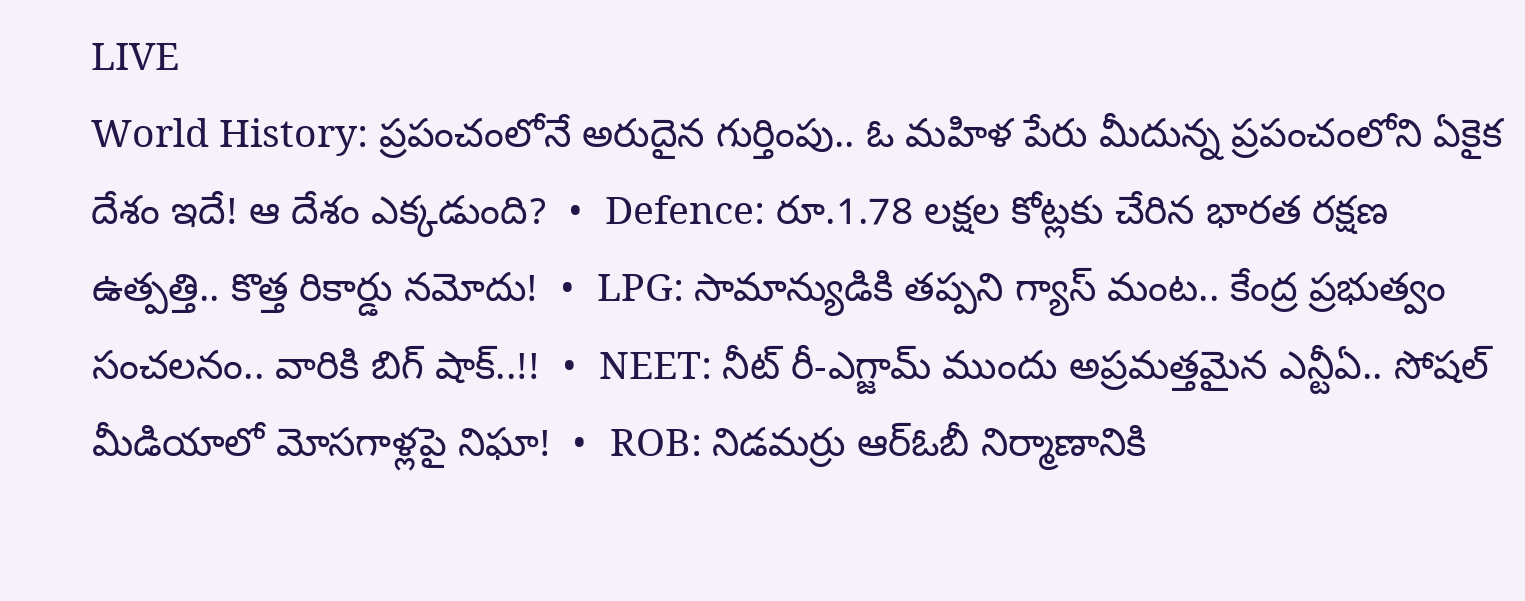LIVE
World History: ప్రపంచంలోనే అరుదైన గుర్తింపు.. ఓ మహిళ పేరు మీదున్న ప్రపంచంలోని ఏకైక దేశం ఇదే! ఆ దేశం ఎక్కడుంది?  •  Defence: రూ.1.78 లక్షల కోట్లకు చేరిన భారత రక్షణ ఉత్పత్తి.. కొత్త రికార్డు నమోదు!  •  LPG: సామాన్యుడికి తప్పని గ్యాస్ మంట.. కేంద్ర ప్రభుత్వం సంచలనం.. వారికి బిగ్ షాక్..!!  •  NEET: నీట్ రీ-ఎగ్జామ్ ముందు అప్రమత్తమైన ఎన్టీఏ.. సోషల్ మీడియాలో మోసగాళ్లపై నిఘా!  •  ROB: నిడమర్రు ఆర్‌ఓబీ నిర్మాణానికి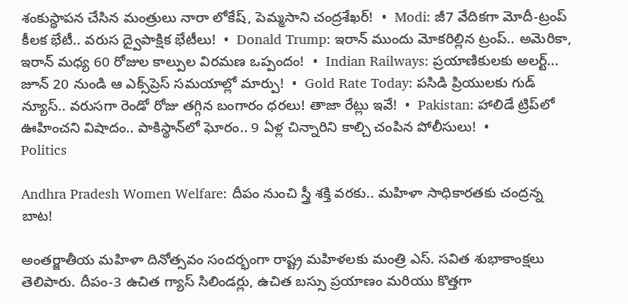శంకుస్థాపన చేసిన మంత్రులు నారా లోకేష్, పెమ్మసాని చంద్రశేఖర్!  •  Modi: జీ7 వేదికగా మోదీ-ట్రంప్ కీలక భేటీ.. వరుస ద్వైపాక్షిక భేటీలు!  •  Donald Trump: ఇరాన్ ముందు మోకరిల్లిన ట్రంప్.. అమెరికా, ఇరాన్ మధ్య 60 రోజుల కాల్పుల విరమణ ఒప్పందం!  •  Indian Railways: ప్రయాణికులకు అలర్ట్... జూన్ 20 నుండి ఆ ఎక్స్‌ప్రెస్ సమయాల్లో మార్పు!  •  Gold Rate Today: పసిడి ప్రియులకు గుడ్ న్యూస్.. వరుసగా రెండో రోజు తగ్గిన బంగారం ధరలు! తాజా రేట్లు ఇవే!  •  Pakistan: హాలిడే ట్రిప్‌లో ఊహించని విషాదం.. పాకిస్థాన్‌లో ఘోరం.. 9 ఏళ్ల చిన్నారిని కాల్చి చంపిన పోలీసులు!  •
Politics

Andhra Pradesh Women Welfare: దీపం నుంచి స్త్రీ శక్తి వరకు.. మహిళా సాధికారతకు చంద్రన్న బాట!

అంతర్జాతీయ మహిళా దినోత్సవం సందర్భంగా రాష్ట్ర మహిళలకు మంత్రి ఎస్. సవిత శుభాకాంక్షలు తెలిపారు. దీపం-3 ఉచిత గ్యాస్ సిలిండర్లు, ఉచిత బస్సు ప్రయాణం మరియు కొత్తగా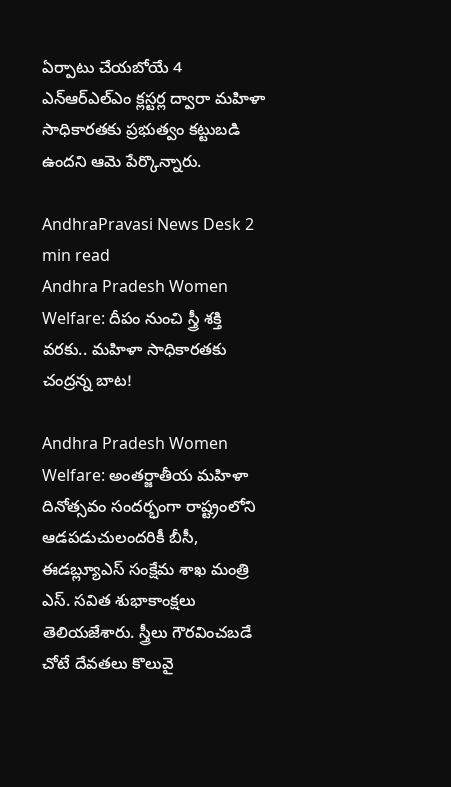ఏర్పాటు చేయబోయే 4 ఎన్ఆర్ఎల్ఎం క్లస్టర్ల ద్వారా మహిళా సాధికారతకు ప్రభుత్వం కట్టుబడి ఉందని ఆమె పేర్కొన్నారు.

AndhraPravasi News Desk 2 min read
Andhra Pradesh Women Welfare: దీపం నుంచి స్త్రీ శక్తి వరకు.. మహిళా సాధికారతకు చంద్రన్న బాట!

Andhra Pradesh Women Welfare: అంతర్జాతీయ మహిళా దినోత్సవం సందర్భంగా రాష్ట్రంలోని ఆడపడుచులందరికీ బీసీ, ఈడబ్ల్యూఎస్ సంక్షేమ శాఖ మంత్రి ఎస్. సవిత శుభాకాంక్షలు తెలియజేశారు. స్త్రీలు గౌరవించబడే చోటే దేవతలు కొలువై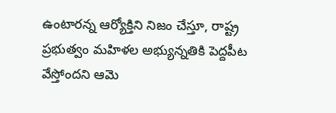ఉంటారన్న ఆర్యోక్తిని నిజం చేస్తూ, రాష్ట్ర ప్రభుత్వం మహిళల అభ్యున్నతికి పెద్దపీట వేస్తోందని ఆమె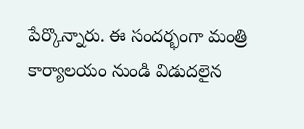పేర్కొన్నారు. ఈ సందర్భంగా మంత్రి కార్యాలయం నుండి విడుదలైన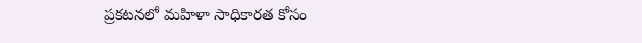ప్రకటనలో మహిళా సాధికారత కోసం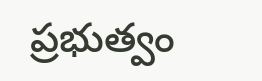ప్రభుత్వం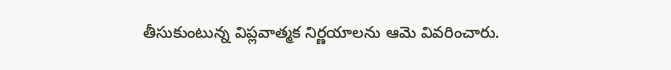తీసుకుంటున్న విప్లవాత్మక నిర్ణయాలను ఆమె వివరించారు.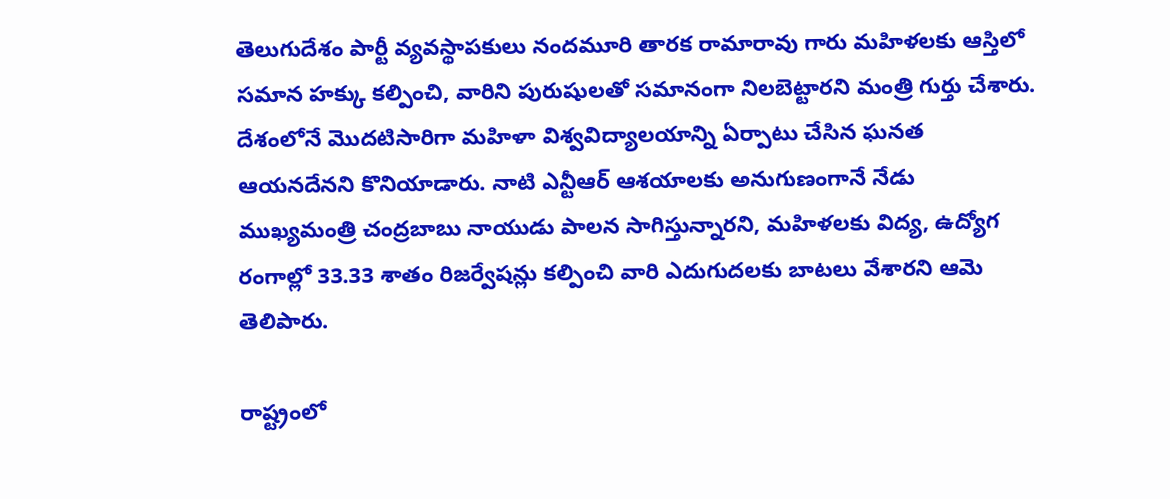తెలుగుదేశం పార్టీ వ్యవస్థాపకులు నందమూరి తారక రామారావు గారు మహిళలకు ఆస్తిలో సమాన హక్కు కల్పించి, వారిని పురుషులతో సమానంగా నిలబెట్టారని మంత్రి గుర్తు చేశారు. దేశంలోనే మొదటిసారిగా మహిళా విశ్వవిద్యాలయాన్ని ఏర్పాటు చేసిన ఘనత ఆయనదేనని కొనియాడారు. నాటి ఎన్టీఆర్ ఆశయాలకు అనుగుణంగానే నేడు ముఖ్యమంత్రి చంద్రబాబు నాయుడు పాలన సాగిస్తున్నారని, మహిళలకు విద్య, ఉద్యోగ రంగాల్లో 33.33 శాతం రిజర్వేషన్లు కల్పించి వారి ఎదుగుదలకు బాటలు వేశారని ఆమె తెలిపారు.

రాష్ట్రంలో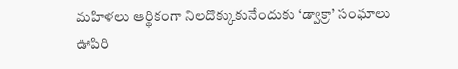మహిళలు ఆర్థికంగా నిలదొక్కుకునేందుకు ‘డ్వాక్రా’ సంఘాలు ఊపిరి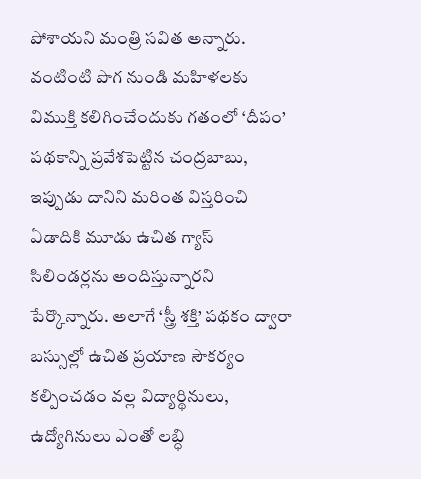పోశాయని మంత్రి సవిత అన్నారు. వంటింటి పొగ నుండి మహిళలకు విముక్తి కలిగించేందుకు గతంలో ‘దీపం’ పథకాన్ని ప్రవేశపెట్టిన చంద్రబాబు, ఇప్పుడు దానిని మరింత విస్తరించి ఏడాదికి మూడు ఉచిత గ్యాస్ సిలిండర్లను అందిస్తున్నారని పేర్కొన్నారు. అలాగే ‘స్త్రీ శక్తి’ పథకం ద్వారా బస్సుల్లో ఉచిత ప్రయాణ సౌకర్యం కల్పించడం వల్ల విద్యార్థినులు, ఉద్యోగినులు ఎంతో లబ్ధి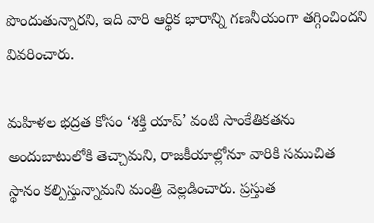పొందుతున్నారని, ఇది వారి ఆర్థిక భారాన్ని గణనీయంగా తగ్గించిందని వివరించారు.

మహిళల భద్రత కోసం ‘శక్తి యాప్’ వంటి సాంకేతికతను అందుబాటులోకి తెచ్చామని, రాజకీయాల్లోనూ వారికి సముచిత స్థానం కల్పిస్తున్నామని మంత్రి వెల్లడించారు. ప్రస్తుత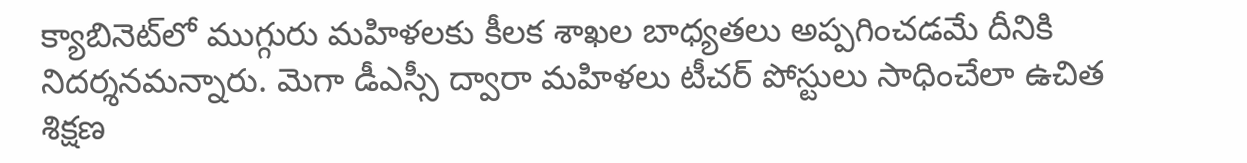క్యాబినెట్‌లో ముగ్గురు మహిళలకు కీలక శాఖల బాధ్యతలు అప్పగించడమే దీనికి నిదర్శనమన్నారు. మెగా డీఎస్సీ ద్వారా మహిళలు టీచర్ పోస్టులు సాధించేలా ఉచిత శిక్షణ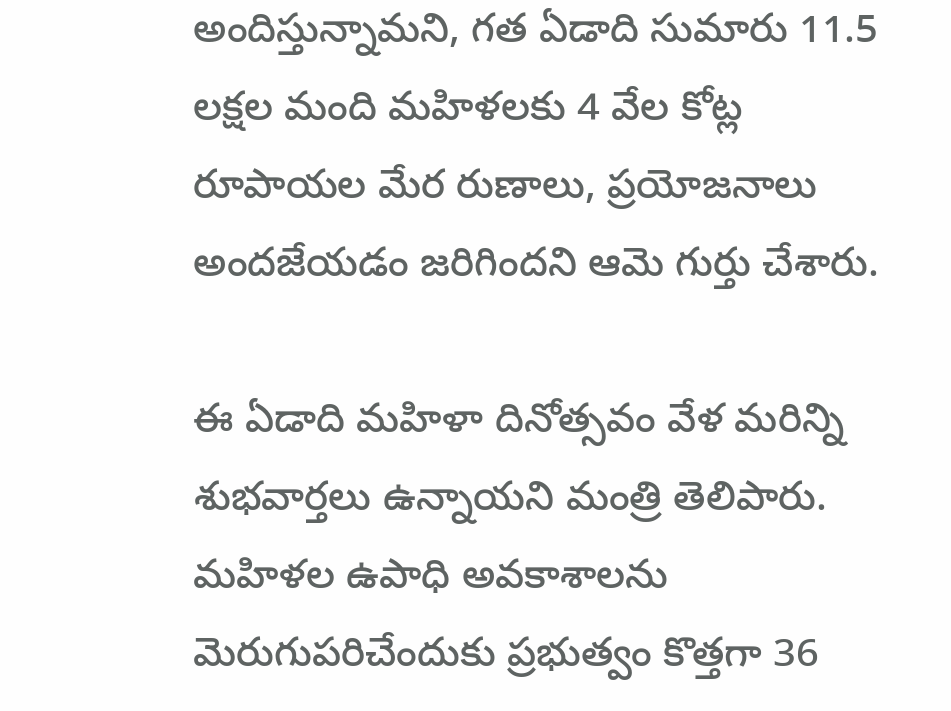అందిస్తున్నామని, గత ఏడాది సుమారు 11.5 లక్షల మంది మహిళలకు 4 వేల కోట్ల రూపాయల మేర రుణాలు, ప్రయోజనాలు అందజేయడం జరిగిందని ఆమె గుర్తు చేశారు.

ఈ ఏడాది మహిళా దినోత్సవం వేళ మరిన్ని శుభవార్తలు ఉన్నాయని మంత్రి తెలిపారు. మహిళల ఉపాధి అవకాశాలను మెరుగుపరిచేందుకు ప్రభుత్వం కొత్తగా 36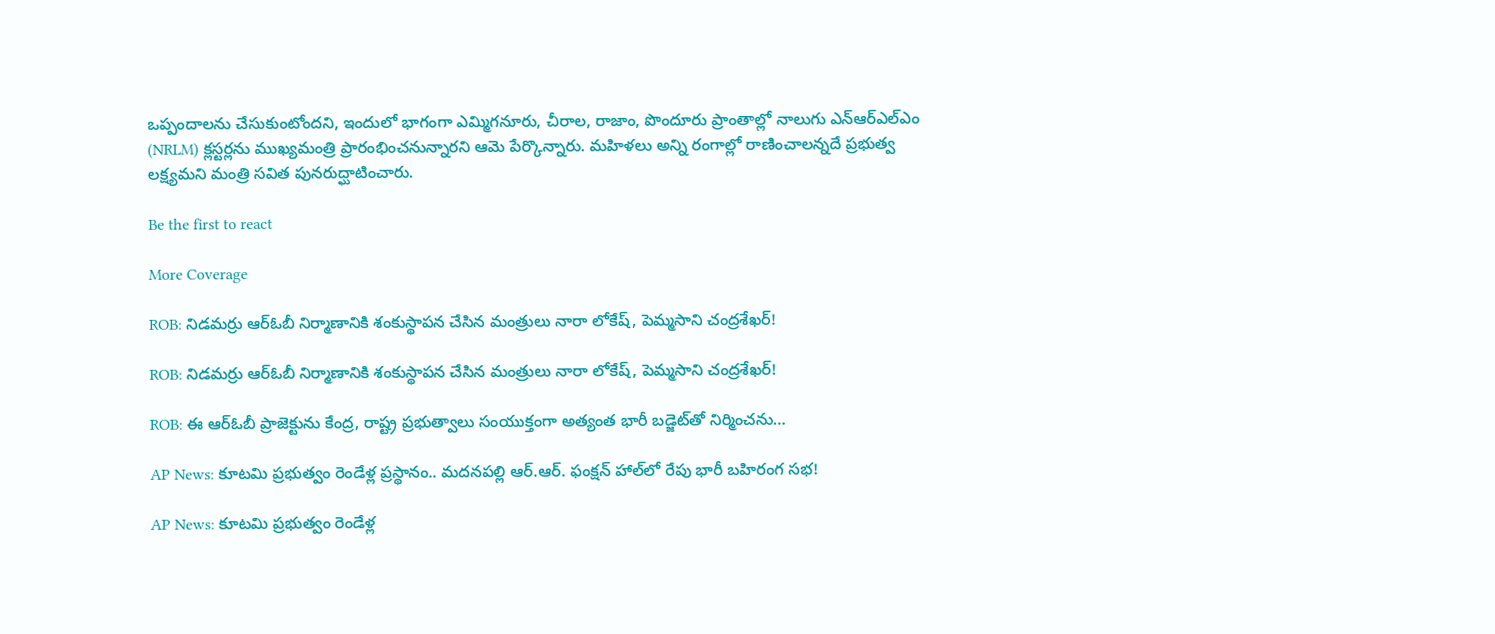ఒప్పందాలను చేసుకుంటోందని, ఇందులో భాగంగా ఎమ్మిగనూరు, చీరాల, రాజాం, పొందూరు ప్రాంతాల్లో నాలుగు ఎన్ఆర్ఎల్ఎం (NRLM) క్లస్టర్లను ముఖ్యమంత్రి ప్రారంభించనున్నారని ఆమె పేర్కొన్నారు. మహిళలు అన్ని రంగాల్లో రాణించాలన్నదే ప్రభుత్వ లక్ష్యమని మంత్రి సవిత పునరుద్ఘాటించారు.

Be the first to react

More Coverage

ROB: నిడమర్రు ఆర్‌ఓబీ నిర్మాణానికి శంకుస్థాపన చేసిన మంత్రులు నారా లోకేష్, పెమ్మసాని చంద్రశేఖర్!

ROB: నిడమర్రు ఆర్‌ఓబీ నిర్మాణానికి శంకుస్థాపన చేసిన మంత్రులు నారా లోకేష్, పెమ్మసాని చంద్రశేఖర్!

ROB: ఈ ఆర్‌ఓబీ ప్రాజెక్టును కేంద్ర, రాష్ట్ర ప్రభుత్వాలు సంయుక్తంగా అత్యంత భారీ బడ్జెట్‌తో నిర్మించను…

AP News: కూటమి ప్రభుత్వం రెండేళ్ల ప్రస్థానం.. మదనపల్లి ఆర్.ఆర్. ఫంక్షన్ హాల్‌లో రేపు భారీ బహిరంగ సభ!

AP News: కూటమి ప్రభుత్వం రెండేళ్ల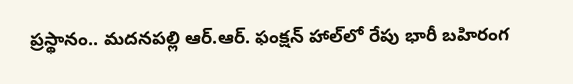ప్రస్థానం.. మదనపల్లి ఆర్.ఆర్. ఫంక్షన్ హాల్‌లో రేపు భారీ బహిరంగ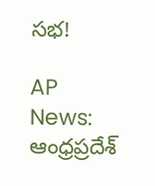సభ!

AP News: ఆంధ్రప్రదేశ్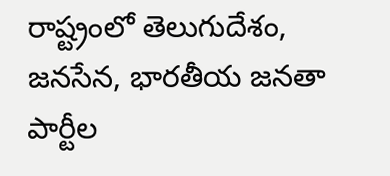రాష్ట్రంలో తెలుగుదేశం, జనసేన, భారతీయ జనతా పార్టీల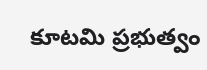కూటమి ప్రభుత్వం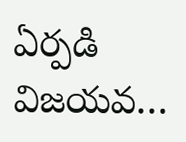ఏర్పడి విజయవ…